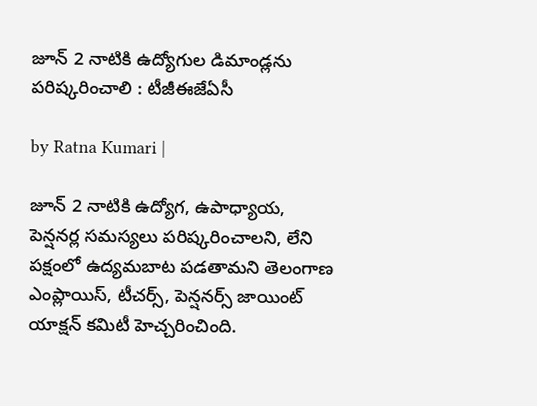జూన్ 2 నాటికి ఉద్యోగుల డిమాండ్లను పరిష్కరించాలి : టీజీఈజేఏసీ

by Ratna Kumari |

జూన్ 2 నాటికి ఉద్యోగ, ఉపాధ్యాయ, పెన్షనర్ల సమస్యలు పరిష్కరించాలని, లేని పక్షంలో ఉద్యమబాట పడతామని తెలంగాణ ఎంప్లాయిస్, టీచర్స్, పెన్షనర్స్ జాయింట్ యాక్షన్ కమిటీ హెచ్చరించింది.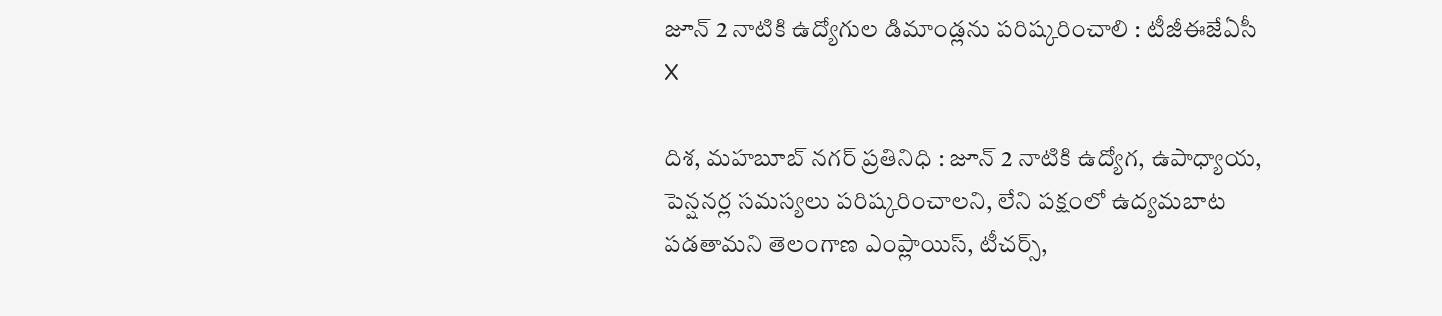జూన్ 2 నాటికి ఉద్యోగుల డిమాండ్లను పరిష్కరించాలి : టీజీఈజేఏసీ
X

దిశ, మహబూబ్ నగర్ ప్రతినిధి : జూన్ 2 నాటికి ఉద్యోగ, ఉపాధ్యాయ, పెన్షనర్ల సమస్యలు పరిష్కరించాలని, లేని పక్షంలో ఉద్యమబాట పడతామని తెలంగాణ ఎంప్లాయిస్, టీచర్స్,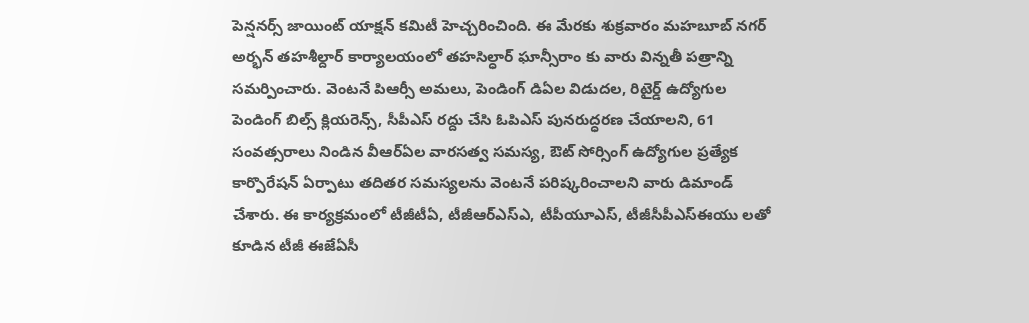పెన్షనర్స్ జాయింట్ యాక్షన్ కమిటీ హెచ్చరించింది. ఈ మేరకు శుక్రవారం మహబూబ్ నగర్ అర్భన్ తహశీల్దార్ కార్యాలయంలో తహసిల్ధార్ ఘాన్సీరాం కు వారు విన్నతీ పత్రాన్ని సమర్పించారు. వెంటనే పిఆర్సీ అమలు, పెండింగ్ డిఏల విడుదల, రిటైర్డ్ ఉద్యోగుల పెండింగ్ బిల్స్ క్లియరెన్స్, సీపీఎస్ రద్దు చేసి ఓపిఎస్ పునరుద్ధరణ చేయాలని, 61 సంవత్సరాలు నిండిన వీఆర్ఏల వారసత్వ సమస్య, ఔట్ సోర్సింగ్ ఉద్యోగుల ప్రత్యేక కార్పొరేషన్ ఏర్పాటు తదితర సమస్యలను వెంటనే పరిష్కరించాలని వారు డిమాండ్ చేశారు. ఈ కార్యక్రమంలో టీజీటీఏ, టీజీఆర్ఎస్ఎ, టీపీయూఎస్, టీజీసీపీఎస్ఈయు లతో కూడిన టీజీ ఈజేఏసీ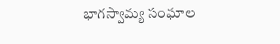భాగస్వామ్య సంఘాల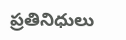ప్రతినిధులు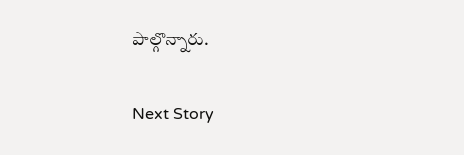పాల్గొన్నారు.

Next Story